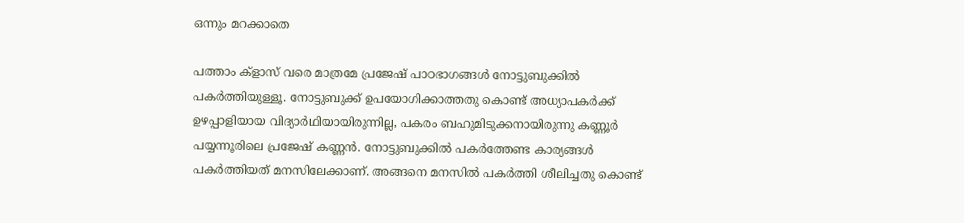ഒന്നും മറക്കാതെ

പത്താം ക്ളാസ് വരെ മാത്രമേ പ്രജേഷ് പാഠഭാഗങ്ങള്‍ നോട്ടുബുക്കില്‍ പകര്‍ത്തിയുള്ളൂ. നോട്ടുബുക്ക് ഉപയോഗിക്കാത്തതു കൊണ്ട് അധ്യാപകര്‍ക്ക് ഉഴപ്പാളിയായ വിദ്യാര്‍ഥിയായിരുന്നില്ല, പകരം ബഹുമിടുക്കനായിരുന്നു കണ്ണൂര്‍ പയ്യന്നൂരിലെ പ്രജേഷ് കണ്ണന്‍. നോട്ടുബുക്കില്‍ പകര്‍ത്തേണ്ട കാര്യങ്ങള്‍ പകര്‍ത്തിയത് മനസിലേക്കാണ്. അങ്ങനെ മനസില്‍ പകര്‍ത്തി ശീലിച്ചതു കൊണ്ട്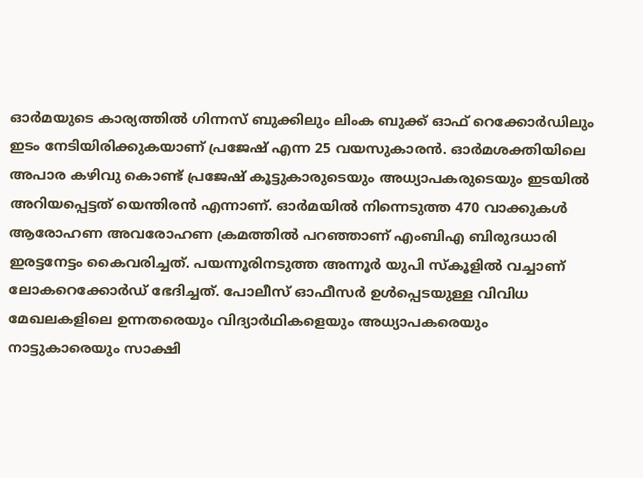ഓര്‍മയുടെ കാര്യത്തില്‍ ഗിന്നസ് ബുക്കിലും ലിംക ബുക്ക് ഓഫ് റെക്കോര്‍ഡിലും ഇടം നേടിയിരിക്കുകയാണ് പ്രജേഷ് എന്ന 25 വയസുകാരന്‍. ഓര്‍മശക്തിയിലെ അപാര കഴിവു കൊണ്ട് പ്രജേഷ് കൂട്ടുകാരുടെയും അധ്യാപകരുടെയും ഇടയില്‍ അറിയപ്പെട്ടത് യെന്തിരന്‍ എന്നാണ്. ഓര്‍മയില്‍ നിന്നെടുത്ത 470 വാക്കുകള്‍ ആരോഹണ അവരോഹണ ക്രമത്തില്‍ പറഞ്ഞാണ് എംബിഎ ബിരുദധാരി ഇരട്ടനേട്ടം കൈവരിച്ചത്. പയന്നൂരിനടുത്ത അന്നൂര്‍ യുപി സ്കൂളില്‍ വച്ചാണ് ലോകറെക്കോര്‍ഡ് ഭേദിച്ചത്. പോലീസ് ഓഫീസര്‍ ഉള്‍പ്പെടയുള്ള വിവിധ മേഖലകളിലെ ഉന്നതരെയും വിദ്യാര്‍ഥികളെയും അധ്യാപകരെയും നാട്ടുകാരെയും സാക്ഷി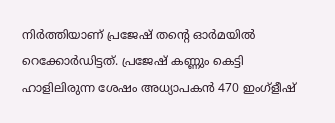നിര്‍ത്തിയാണ് പ്രജേഷ് തന്റെ ഓര്‍മയില്‍ റെക്കോര്‍ഡിട്ടത്. പ്രജേഷ് കണ്ണും കെട്ടി ഹാളിലിരുന്ന ശേഷം അധ്യാപകന്‍ 470 ഇംഗ്ളീഷ്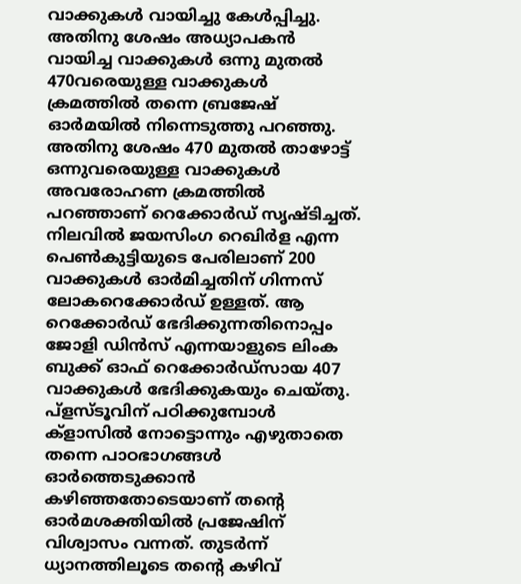വാക്കുകള്‍ വായിച്ചു കേള്‍പ്പിച്ചു. അതിനു ശേഷം അധ്യാപകന്‍ വായിച്ച വാക്കുകള്‍ ഒന്നു മുതല്‍ 470വരെയുള്ള വാക്കുകള്‍ ക്രമത്തില്‍ തന്നെ ബ്രജേഷ് ഓര്‍മയില്‍ നിന്നെടുത്തു പറഞ്ഞു. അതിനു ശേഷം 470 മുതല്‍ താഴോട്ട് ഒന്നുവരെയുള്ള വാക്കുകള്‍ അവരോഹണ ക്രമത്തില്‍ പറഞ്ഞാണ് റെക്കോര്‍ഡ് സൃഷ്ടിച്ചത്. നിലവില്‍ ജയസിംഗ റെഖിര്‍ള എന്ന പെണ്‍കുട്ടിയുടെ പേരിലാണ് 200 വാക്കുകള്‍ ഓര്‍മിച്ചതിന് ഗിന്നസ് ലോകറെക്കോര്‍ഡ് ഉള്ളത്. ആ റെക്കോര്‍ഡ് ഭേദിക്കുന്നതിനൊപ്പം ജോളി ഡിന്‍സ് എന്നയാളുടെ ലിംക ബുക്ക് ഓഫ് റെക്കോര്‍ഡ്സായ 407 വാക്കുകള്‍ ഭേദിക്കുകയും ചെയ്തു. പ്ളസ്ടൂവിന് പഠിക്കുമ്പോള്‍ ക്ളാസില്‍ നോട്ടൊന്നും എഴുതാതെ തന്നെ പാഠഭാഗങ്ങള്‍ ഓര്‍ത്തെടുക്കാന്‍ കഴിഞ്ഞതോടെയാണ് തന്റെ ഓര്‍മശക്തിയില്‍ പ്രജേഷിന് വിശ്വാസം വന്നത്. തുടര്‍ന്ന് ധ്യാനത്തിലൂടെ തന്റെ കഴിവ്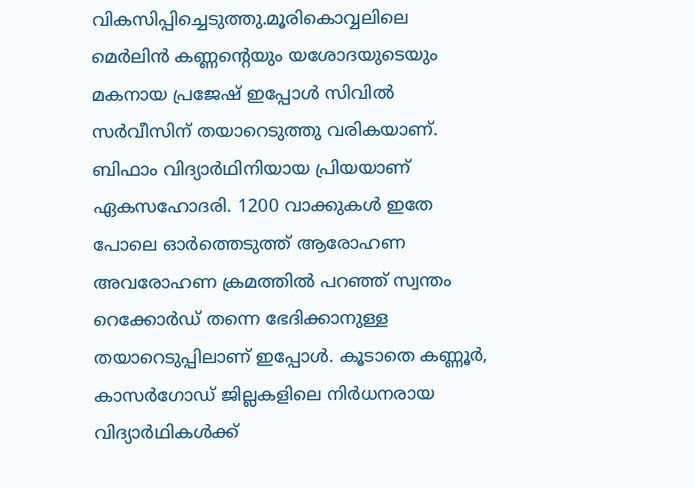വികസിപ്പിച്ചെടുത്തു.മൂരികൊവ്വലിലെ മെര്‍ലിന്‍ കണ്ണന്റെയും യശോദയുടെയും മകനായ പ്രജേഷ് ഇപ്പോള്‍ സിവില്‍ സര്‍വീസിന് തയാറെടുത്തു വരികയാണ്. ബിഫാം വിദ്യാര്‍ഥിനിയായ പ്രിയയാണ് ഏകസഹോദരി. 1200 വാക്കുകള്‍ ഇതേ പോലെ ഓര്‍ത്തെടുത്ത് ആരോഹണ അവരോഹണ ക്രമത്തില്‍ പറഞ്ഞ് സ്വന്തം റെക്കോര്‍ഡ് തന്നെ ഭേദിക്കാനുള്ള തയാറെടുപ്പിലാണ് ഇപ്പോള്‍. കൂടാതെ കണ്ണൂര്‍, കാസര്‍ഗോഡ് ജില്ലകളിലെ നിര്‍ധനരായ വിദ്യാര്‍ഥികള്‍ക്ക്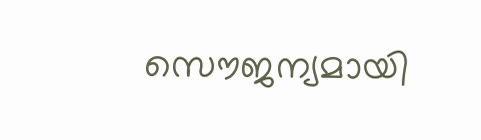സൌജന്യമായി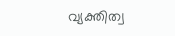വ്യക്തിത്വ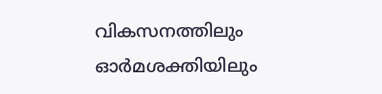വികസനത്തിലും ഓര്‍മശക്തിയിലും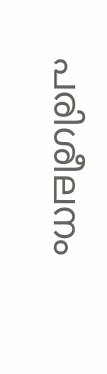പരിശീലനം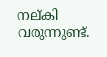നല്കി വരുന്നുണ്ട്.